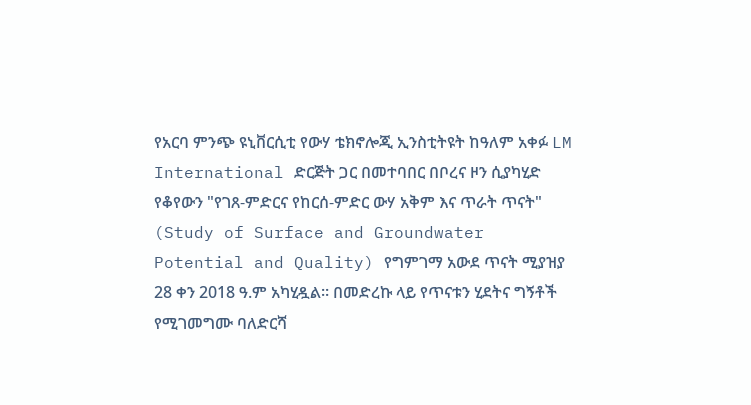የአርባ ምንጭ ዩኒቨርሲቲ የውሃ ቴክኖሎጂ ኢንስቲትዩት ከዓለም አቀፉ LM International ድርጅት ጋር በመተባበር በቦረና ዞን ሲያካሂድ የቆየውን "የገጸ-ምድርና የከርሰ-ምድር ውሃ አቅም እና ጥራት ጥናት" (Study of Surface and Groundwater Potential and Quality) የግምገማ አውደ ጥናት ሚያዝያ 28 ቀን 2018 ዓ.ም አካሂዷል። በመድረኩ ላይ የጥናቱን ሂደትና ግኝቶች የሚገመግሙ ባለድርሻ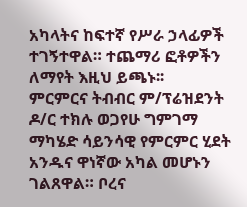አካላትና ከፍተኛ የሥራ ኃላፊዎች ተገኝተዋል። ተጨማሪ ፎቶዎችን ለማየት እዚህ ይጫኑ፡፡
ምርምርና ትብብር ም/ፕሬዝደንት ዶ/ር ተክሉ ወጋየሁ ግምገማ ማካሄድ ሳይንሳዊ የምርምር ሂደት አንዱና ዋነኛው አካል መሆኑን ገልጸዋል። ቦረና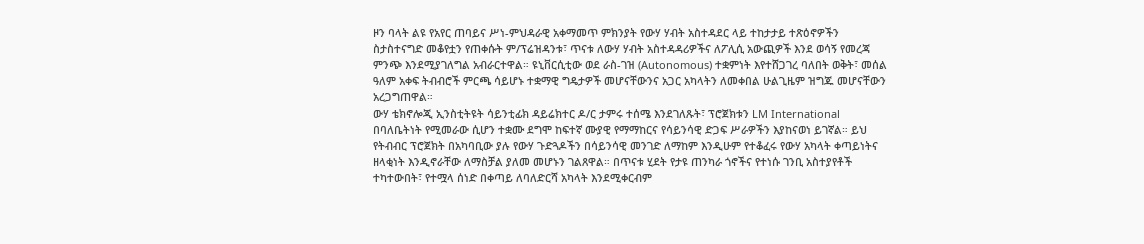ዞን ባላት ልዩ የአየር ጠባይና ሥነ-ምህዳራዊ አቀማመጥ ምክንያት የውሃ ሃብት አስተዳደር ላይ ተከታታይ ተጽዕኖዎችን ስታስተናግድ መቆየቷን የጠቀሱት ም/ፕሬዝዳንቱ፣ ጥናቱ ለውሃ ሃብት አስተዳዳሪዎችና ለፖሊሲ አውጪዎች እንደ ወሳኝ የመረጃ ምንጭ እንደሚያገለግል አብራርተዋል። ዩኒቨርሲቲው ወደ ራስ-ገዝ (Autonomous) ተቋምነት እየተሸጋገረ ባለበት ወቅት፣ መሰል ዓለም አቀፍ ትብብሮች ምርጫ ሳይሆኑ ተቋማዊ ግዴታዎች መሆናቸውንና አጋር አካላትን ለመቀበል ሁልጊዜም ዝግጁ መሆናቸውን አረጋግጠዋል።
ውሃ ቴክኖሎጂ ኢንስቲትዩት ሳይንቲፊክ ዳይሬክተር ዶ/ር ታምሩ ተሰሜ እንደገለጹት፣ ፕሮጀክቱን LM International በባለቤትነት የሚመራው ሲሆን ተቋሙ ደግሞ ከፍተኛ ሙያዊ የማማከርና የሳይንሳዊ ድጋፍ ሥራዎችን እያከናወነ ይገኛል። ይህ የትብብር ፕሮጀክት በአካባቢው ያሉ የውሃ ጉድጓዶችን በሳይንሳዊ መንገድ ለማከም እንዲሁም የተቆፈሩ የውሃ አካላት ቀጣይነትና ዘላቂነት እንዲኖራቸው ለማስቻል ያለመ መሆኑን ገልጸዋል። በጥናቱ ሂደት የታዩ ጠንካራ ጎኖችና የተነሱ ገንቢ አስተያየቶች ተካተውበት፣ የተሟላ ሰነድ በቀጣይ ለባለድርሻ አካላት እንደሚቀርብም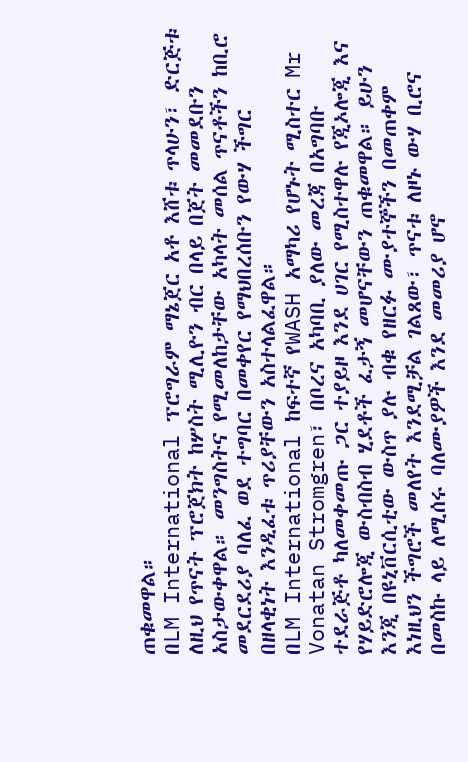ጠቁመዋል።
በLM International ፕሮግራም ማኔጀር አቶ እሸቱ ጥላሁን፣ ድርጅቱ ለዚህ የጥናት ፕሮጀክት ከሦስት ሚሊዮን ብር በላይ በጀት መመደቡን አስታውቀዋል። መንግስትና የሚመለከታቸው አካላት መሰል ጥናቶችን ከቢሮ መደርደሪያ ባለፈ ወደ ተግባር በመቀየር የማህበረሰቡን የውሃ ችግር በዘላቂነት እንዲፈቱ ጥሪያቸውን አስተላልፈዋል።
በLM International ከፍተኛ የWASH አማካሪ የሆኑት ሚስተር Mr Vonatan Stromgren፣ በቦረና አካባቢ ያለው መረጃ በአግባቡ ተደራጅቶ ካለመቀመጡ ጋር ተያይዞ እንደ ሀገር የሚስተዋሉ የጂኦሎጂ እና የሃይድሮሎጂ ውስብስብ ሂደቶች ፈታኝ መሆናቸውን ጠቁመዋል። ይሁን እንጂ በዩኒቨርሲቲው ውስጥ ያሉ ብቁ የዘርፉ ሙያተኞችን በመጠቀም እነዚህን ችግሮች መለየት እንደሚቻል ገልጸው፣ ጥናቱ ለዞኑ ውሃ ቢሮና በመስኩ ላይ ለሚሰሩ ባለሙያዎች እንደ መመሪያ ሆኖ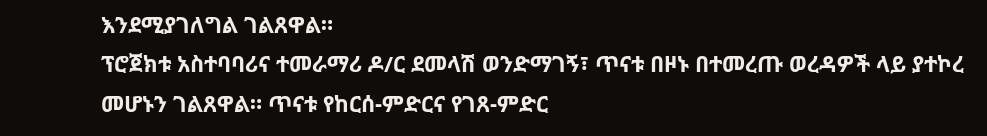እንደሚያገለግል ገልጸዋል።
ፕሮጀክቱ አስተባባሪና ተመራማሪ ዶ/ር ደመላሽ ወንድማገኝ፣ ጥናቱ በዞኑ በተመረጡ ወረዳዎች ላይ ያተኮረ መሆኑን ገልጸዋል። ጥናቱ የከርሰ-ምድርና የገጸ-ምድር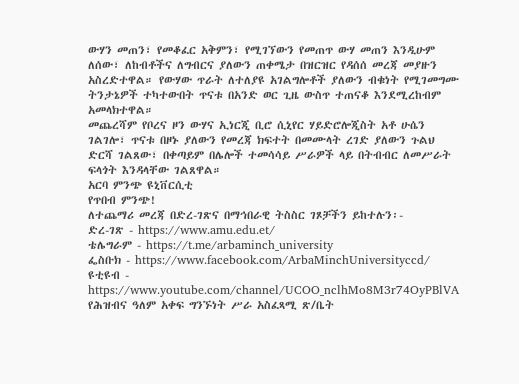ውሃን መጠን፣ የመቆፈር አቅምን፣ የሚገኘውን የመጠጥ ውሃ መጠን እንዲሁም ለሰው፣ ለከብቶችና ለግብርና ያለውን ጠቀሜታ በዝርዝር የዳሰሰ መረጃ መያዙን አስረድተዋል። የውሃው ጥራት ለተለያዩ አገልግሎቶች ያለውን ብቁነት የሚገመግሙ ትንታኔዎች ተካተውበት ጥናቱ በአንድ ወር ጊዜ ውስጥ ተጠናቆ እንደሚረከብም አመላክተዋል።
መጨረሻም የቦረና ዞን ውሃና ኢነርጂ ቢሮ ሲኒየር ሃይድሮሎጂስት አቶ ሁሴን ገልገሎ፣ ጥናቱ በዞኑ ያለውን የመረጃ ክፍተት በመሙላት ረገድ ያለውን ጉልህ ድርሻ ገልጸው፣ በቀጣይም በሌሎች ተመሳሳይ ሥራዎች ላይ በትብብር ለመሥራት ፍላጎት እንዳላቸው ገልጸዋል።
አርባ ምንጭ ዩኒቨርሲቲ
የጥበብ ምንጭ!
ለተጨማሪ መረጃ በድረ-ገጽና በማኅበራዊ ትስስር ገጾቻችን ይከተሉን፡-
ድረ-ገጽ - https://www.amu.edu.et/
ቴሌግራም - https://t.me/arbaminch_university
ፌስቡክ - https://www.facebook.com/ArbaMinchUniversityccd/
ዩቲዩብ - https://www.youtube.com/channel/UCOO_nclhMo8M3r74OyPBlVA
የሕዝብና ዓለም አቀፍ ግንኙነት ሥራ አስፈጻሚ ጽ/ቤት